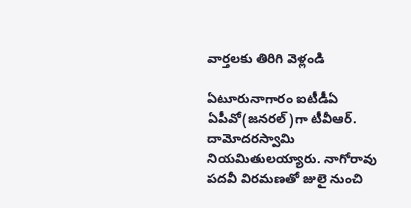వార్తలకు తిరిగి వెళ్లండి

ఏటూరునాగారం ఐటీడీఏ ఏపీవో(జనరల్)గా టీవీఆర్. దామోదరస్వామి నియమితులయ్యారు. నాగోరావు పదవీ విరమణతో జులై నుంచి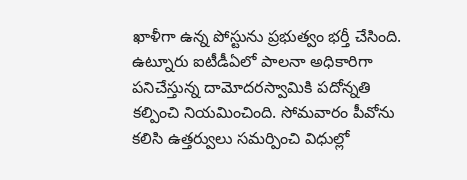ఖాళీగా ఉన్న పోస్టును ప్రభుత్వం భర్తీ చేసింది.
ఉట్నూరు ఐటీడీఏలో పాలనా అధికారిగా పనిచేస్తున్న దామోదరస్వామికి పదోన్నతి కల్పించి నియమించింది. సోమవారం పీవోను కలిసి ఉత్తర్వులు సమర్పించి విధుల్లో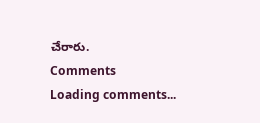చేరారు.
Comments
Loading comments...